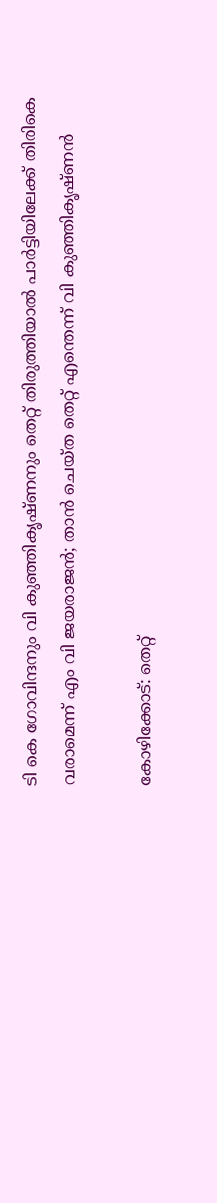ടി കെ ഗോവിന്ദനും വി കുഞ്ഞികൃഷ്ണനും തെറ്റ് തിരുത്തിയാല്‍ പാര്‍ട്ടിയിലേക്ക് തിരികെ വരാമെന്ന് എം വി ജയരാജന്‍; താന്‍ ചെയ്ത തെറ്റ് എന്തെന്ന് വി കുഞ്ഞികൃഷ്ണന്‍

കോഴിക്കോട്: തെറ്റ്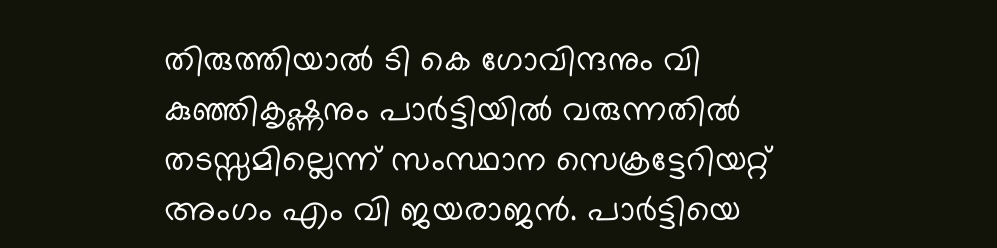തിരുത്തിയാല്‍ ടി കെ ഗോവിന്ദനും വി കുഞ്ഞികൃഷ്ണനും പാര്‍ട്ടിയില്‍ വരുന്നതില്‍ തടസ്സമില്ലെന്ന് സംസ്ഥാന സെക്രട്ടേറിയറ്റ് അംഗം എം വി ജയരാജന്‍. പാര്‍ട്ടിയെ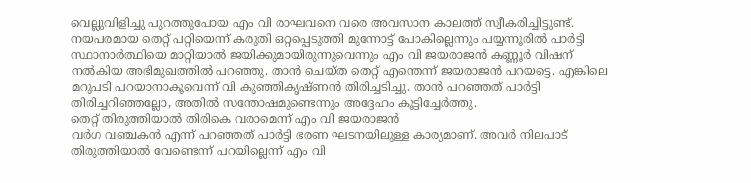വെല്ലുവിളിച്ചു പുറത്തുപോയ എം വി രാഘവനെ വരെ അവസാന കാലത്ത് സ്വീകരിച്ചിട്ടുണ്ട്. നയപരമായ തെറ്റ് പറ്റിയെന്ന് കരുതി ഒറ്റപ്പെടുത്തി മുന്നോട്ട് പോകില്ലെന്നും പയ്യന്നൂരില്‍ പാര്‍ട്ടി സ്ഥാനാര്‍ത്ഥിയെ മാറ്റിയാല്‍ ജയിക്കുമായിരുന്നുവെന്നും എം വി ജയരാജന്‍ കണ്ണൂര്‍ വിഷന് നല്‍കിയ അഭിമുഖത്തില്‍ പറഞ്ഞു. താന്‍ ചെയ്ത തെറ്റ് എന്തെന്ന് ജയരാജന്‍ പറയട്ടെ. എങ്കിലെ മറുപടി പറയാനാകൂവെന്ന് വി കുഞ്ഞികൃഷ്ണന്‍ തിരിച്ചടിച്ചു. താന്‍ പറഞ്ഞത് പാര്‍ട്ടി തിരിച്ചറിഞ്ഞല്ലോ, അതില്‍ സന്തോഷമുണ്ടെന്നും അദ്ദേഹം കൂട്ടിച്ചേര്‍ത്തു.
തെറ്റ് തിരുത്തിയാല്‍ തിരികെ വരാമെന്ന് എം വി ജയരാജന്‍
വര്‍ഗ വഞ്ചകന്‍ എന്ന് പറഞ്ഞത് പാര്‍ട്ടി ഭരണ ഘടനയിലുള്ള കാര്യമാണ്. അവര്‍ നിലപാട് തിരുത്തിയാല്‍ വേണ്ടെന്ന് പറയില്ലെന്ന് എം വി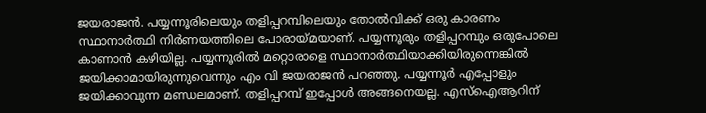ജയരാജന്‍. പയ്യന്നൂരിലെയും തളിപ്പറമ്പിലെയും തോല്‍വിക്ക് ഒരു കാരണം സ്ഥാനാര്‍ത്ഥി നിര്‍ണയത്തിലെ പോരായ്മയാണ്. പയ്യന്നൂരും തളിപ്പറമ്പും ഒരുപോലെ കാണാന്‍ കഴിയില്ല. പയ്യന്നൂരില്‍ മറ്റൊരാളെ സ്ഥാനാര്‍ത്ഥിയാക്കിയിരുന്നെങ്കില്‍ ജയിക്കാമായിരുന്നുവെന്നും എം വി ജയരാജന്‍ പറഞ്ഞു. പയ്യന്നൂര്‍ എപ്പോളും ജയിക്കാവുന്ന മണ്ഡലമാണ്. തളിപ്പറമ്പ് ഇപ്പോള്‍ അങ്ങനെയല്ല. എസ്‌ഐആറിന്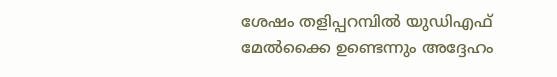ശേഷം തളിപ്പറമ്പില്‍ യുഡിഎഫ് മേല്‍ക്കൈ ഉണ്ടെന്നും അദ്ദേഹം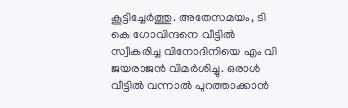കൂട്ടിച്ചേര്‍ത്തു. അതേസമയം, ടി കെ ഗോവിന്ദനെ വീട്ടില്‍ സ്വീകരിച്ച വിനോദിനിയെ എം വി ജയരാജന്‍ വിമര്‍ശിച്ചു. ഒരാള്‍ വീട്ടില്‍ വന്നാല്‍ പുറത്താക്കാന്‍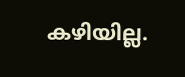കഴിയില്ല.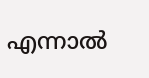എന്നാല്‍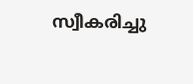സ്വീകരിച്ചു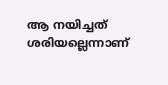ആ നയിച്ചത് ശരിയല്ലെന്നാണ്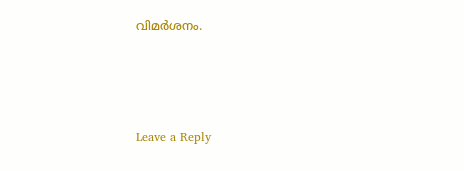വിമര്‍ശനം.





Leave a Reply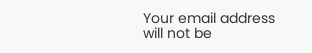Your email address will not be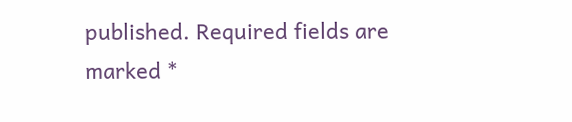published. Required fields are marked *